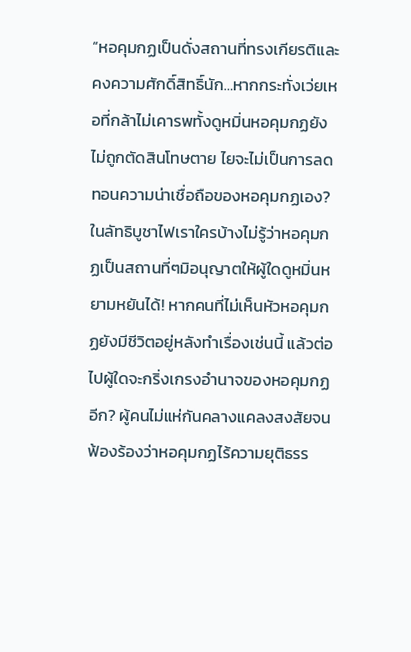“หอคุมกฏเป็นดั่งสถานที่ทรงเกียรติและคงความศักดิ์สิทธิ์นัก…หากกระทั่งเว่ยเหอที่กล้าไม่เคารพทั้งดูหมิ่นหอคุมกฏยังไม่ถูกตัดสินโทษตาย ไยจะไม่เป็นการลดทอนความน่าเชื่อถือของหอคุมกฏเอง? ในลัทธิบูชาไฟเราใครบ้างไม่รู้ว่าหอคุมกฏเป็นสถานที่ๆมิอนุญาตให้ผู้ใดดูหมิ่นหยามหยันได้! หากคนที่ไม่เห็นหัวหอคุมกฏยังมีชีวิตอยู่หลังทำเรื่องเช่นนี้ แล้วต่อไปผู้ใดจะกริ่งเกรงอำนาจของหอคุมกฏอีก? ผู้คนไม่แห่กันคลางแคลงสงสัยจนฟ้องร้องว่าหอคุมกฏไร้ความยุติธรร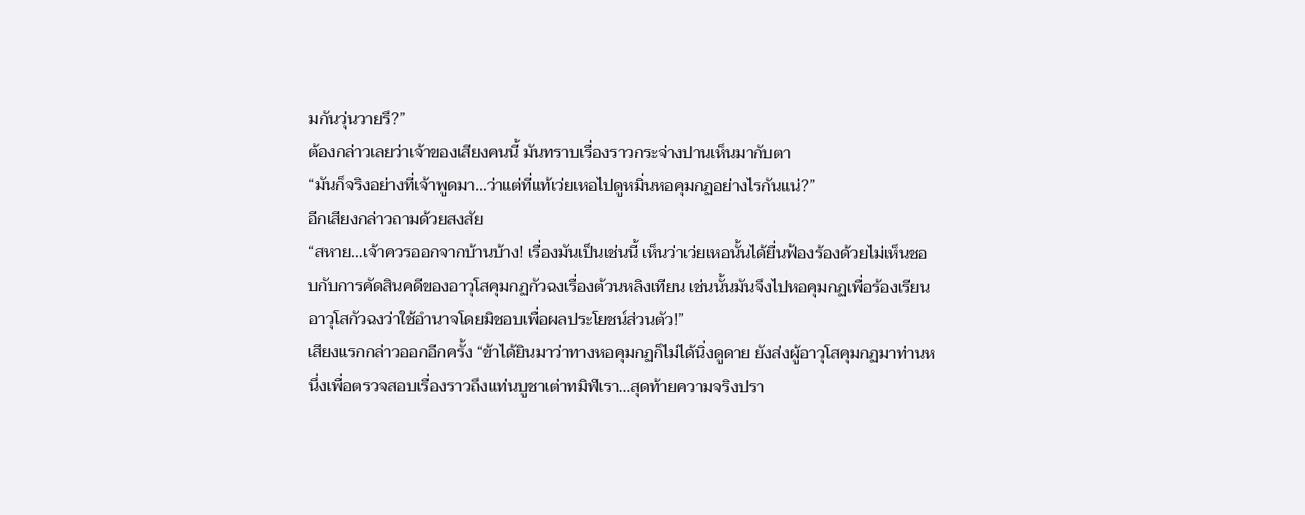มกันวุ่นวายรึ?”
ต้องกล่าวเลยว่าเจ้าของเสียงคนนี้ มันทราบเรื่องราวกระจ่างปานเห็นมากับตา
“มันก็จริงอย่างที่เจ้าพูดมา…ว่าแต่ที่แท้เว่ยเหอไปดูหมิ่นหอคุมกฏอย่างไรกันแน่?”
อีกเสียงกล่าวถามด้วยสงสัย
“สหาย…เจ้าควรออกจากบ้านบ้าง! เรื่องมันเป็นเช่นนี้ เห็นว่าเว่ยเหอนั้นได้ยื่นฟ้องร้องด้วยไม่เห็นชอบกับการคัดสินคดีของอาวุโสคุมกฏกัวฉงเรื่องต้วนหลิงเทียน เช่นนั้นมันจึงไปหอคุมกฏเพื่อร้องเรียนอาวุโสกัวฉงว่าใช้อำนาจโดยมิชอบเพื่อผลประโยชน์ส่วนตัว!”
เสียงแรกกล่าวออกอีกครั้ง “ข้าได้ยินมาว่าทางหอคุมกฏก็ไม่ได้นิ่งดูดาย ยังส่งผู้อาวุโสคุมกฏมาท่านหนึ่งเพื่อตรวจสอบเรื่องราวถึงแท่นบูชาเต่าทมิฬเรา…สุดท้ายความจริงปรา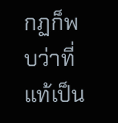กฏก็พบว่าที่แท้เป็น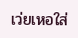เว่ยเหอใส่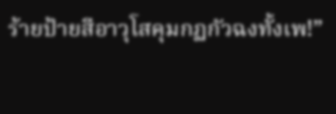ร้ายป้ายสีอาวุโสคุมกฏกัวฉงทั้งเพ!”